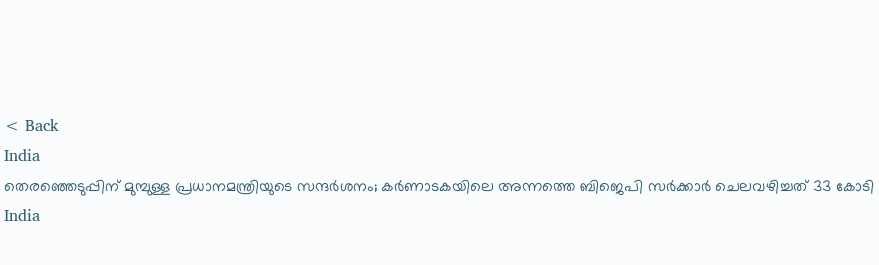< Back
India
തെരഞ്ഞെടുപ്പിന് മുമ്പുള്ള പ്രധാനമന്ത്രിയുടെ സന്ദർശനം; കർണാടകയിലെ അന്നത്തെ ബിജെപി സർക്കാർ ചെലവഴിച്ചത് 33 കോടി
India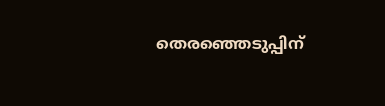തെരഞ്ഞെടുപ്പിന്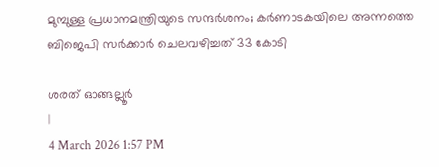മുമ്പുള്ള പ്രധാനമന്ത്രിയുടെ സന്ദർശനം; കർണാടകയിലെ അന്നത്തെ ബിജെപി സർക്കാർ ചെലവഴിച്ചത് 33 കോടി

ശരത് ഓങ്ങല്ലൂർ
|
4 March 2026 1:57 PM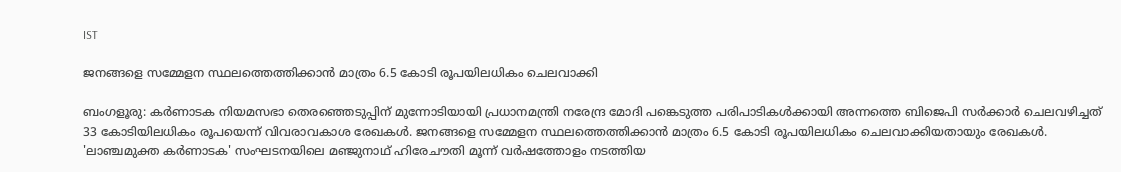IST

ജനങ്ങളെ സമ്മേളന സ്ഥലത്തെത്തിക്കാൻ മാത്രം 6.5 കോടി രൂപയിലധികം ചെലവാക്കി

ബംഗളൂരു: കർണാടക നിയമസഭാ തെരഞ്ഞെടുപ്പിന് മുന്നോടിയായി പ്രധാനമന്ത്രി നരേന്ദ്ര മോദി പങ്കെടുത്ത പരിപാടികൾക്കായി അന്നത്തെ ബിജെപി സർക്കാർ ചെലവഴിച്ചത് 33 കോടിയിലധികം രൂപയെന്ന് വിവരാവകാശ രേഖകൾ. ജനങ്ങളെ സമ്മേളന സ്ഥലത്തെത്തിക്കാൻ മാത്രം 6.5 കോടി രൂപയിലധികം ചെലവാക്കിയതായും രേഖകൾ. 'ലാഞ്ചമുക്ത കർണാടക' സംഘടനയിലെ മഞ്ജുനാഥ് ഹിരേചൗതി മൂന്ന് വർഷത്തോളം നടത്തിയ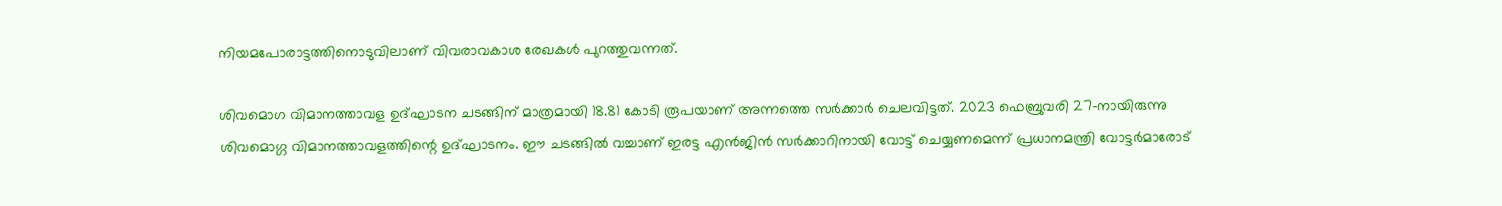നിയമപോരാട്ടത്തിനൊടുവിലാണ് വിവരാവകാശ രേഖകൾ പുറത്തുവന്നത്.

ശിവമൊഗ വിമാനത്താവള ഉദ്ഘാടന ചടങ്ങിന് മാത്രമായി 18.81 കോടി രൂപയാണ് അന്നത്തെ സർക്കാർ ചെലവിട്ടത്. 2023 ഫെബ്രുവരി 27-നായിരുന്നു ശിവമൊഗ്ഗ വിമാനത്താവളത്തിന്റെ ഉദ്ഘാടനം. ഈ ചടങ്ങിൽ വച്ചാണ് ഇരട്ട എൻജിൻ സർക്കാറിനായി വോട്ട് ചെയ്യണമെന്ന് പ്രധാനമന്ത്രി വോട്ടർമാരോട്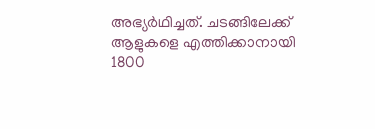അഭ്യർഥിച്ചത്. ചടങ്ങിലേക്ക് ആളുകളെ എത്തിക്കാനായി 1800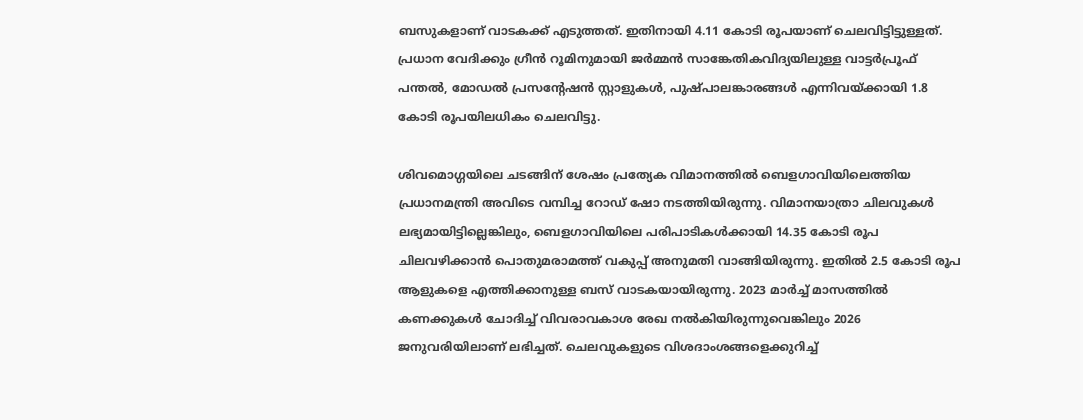ബസുകളാണ് വാടകക്ക് എടുത്തത്. ഇതിനായി 4.11 കോടി രൂപയാണ് ചെലവിട്ടിട്ടുള്ളത്. പ്രധാന വേദിക്കും ഗ്രീൻ റൂമിനുമായി ജർമ്മൻ സാങ്കേതികവിദ്യയിലുള്ള വാട്ടർപ്രൂഫ് പന്തൽ, മോഡൽ പ്രസന്റേഷൻ സ്റ്റാളുകൾ, പുഷ്പാലങ്കാരങ്ങൾ എന്നിവയ്ക്കായി 1.8 കോടി രൂപയിലധികം ചെലവിട്ടു.

ശിവമൊഗ്ഗയിലെ ചടങ്ങിന് ശേഷം പ്രത്യേക വിമാനത്തിൽ ബെളഗാവിയിലെത്തിയ പ്രധാനമന്ത്രി അവിടെ വമ്പിച്ച റോഡ് ഷോ നടത്തിയിരുന്നു. വിമാനയാത്രാ ചിലവുകൾ ലഭ്യമായിട്ടില്ലെങ്കിലും, ബെളഗാവിയിലെ പരിപാടികൾക്കായി 14.35 കോടി രൂപ ചിലവഴിക്കാൻ പൊതുമരാമത്ത് വകുപ്പ് അനുമതി വാങ്ങിയിരുന്നു. ഇതിൽ 2.5 കോടി രൂപ ആളുകളെ എത്തിക്കാനുള്ള ബസ് വാടകയായിരുന്നു. 2023 മാർച്ച് മാസത്തിൽ കണക്കുകൾ ചോദിച്ച് വിവരാവകാശ രേഖ നൽകിയിരുന്നുവെങ്കിലും 2026 ജനുവരിയിലാണ് ലഭിച്ചത്. ചെലവുകളുടെ വിശദാംശങ്ങളെക്കുറിച്ച്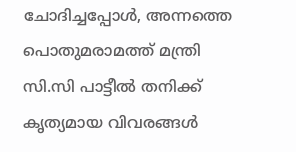ചോദിച്ചപ്പോൾ, അന്നത്തെ പൊതുമരാമത്ത് മന്ത്രി സി.സി പാട്ടീൽ തനിക്ക് കൃത്യമായ വിവരങ്ങൾ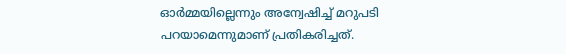ഓർമ്മയില്ലെന്നും അന്വേഷിച്ച് മറുപടി പറയാമെന്നുമാണ് പ്രതികരിച്ചത്.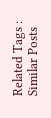Related Tags :
Similar Posts